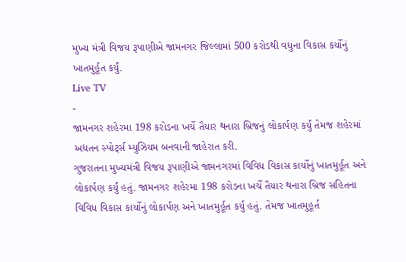મુખ્ય મંત્રી વિજય રૂપાણીએ જામનગર જિલ્લામાં 500 કરોડથી વધુના વિકાસ કર્યોનું ખાતમુર્હૂત કર્યું.
Live TV
-
જામનગર શહેરમા 198 કરોડના ખર્ચે તૈયાર થનારા બ્રિજનું લોકાર્પણ કર્યું તેમજ શહેરમાં અદ્યતન સ્પોર્ટ્સ મ્યુઝિયમ બનવાની જાહેરાત કરી.
ગુજરાતના મુખ્યમંત્રી વિજય રૂપાણીએ જામનગરમાં વિવિધ વિકાસ કાર્યોનું ખાતમુર્હૂત અને લોકાર્પણ કર્યું હતું. જામનગર શહેરમા 198 કરોડના ખર્ચે તૈયાર થનારા બ્રિજ સહિતના વિવિધ વિકાસ કાર્યોનું લોકાર્પણ અને ખાતમુર્હૂત કર્યુ હતું. તેમજ ખાતમુહૂર્ત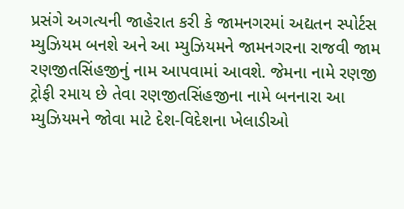પ્રસંગે અગત્યની જાહેરાત કરી કે જામનગરમાં અદ્યતન સ્પોર્ટસ મ્યુઝિયમ બનશે અને આ મ્યુઝિયમને જામનગરના રાજવી જામ રણજીતસિંહજીનું નામ આપવામાં આવશે. જેમના નામે રણજી ટ્રોફી રમાય છે તેવા રણજીતસિંહજીના નામે બનનારા આ મ્યુઝિયમને જોવા માટે દેશ-વિદેશના ખેલાડીઓ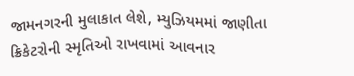જામનગરની મુલાકાત લેશે, મ્યુઝિયમમાં જાણીતા ક્રિકેટરોની સ્મૃતિઓ રાખવામાં આવનાર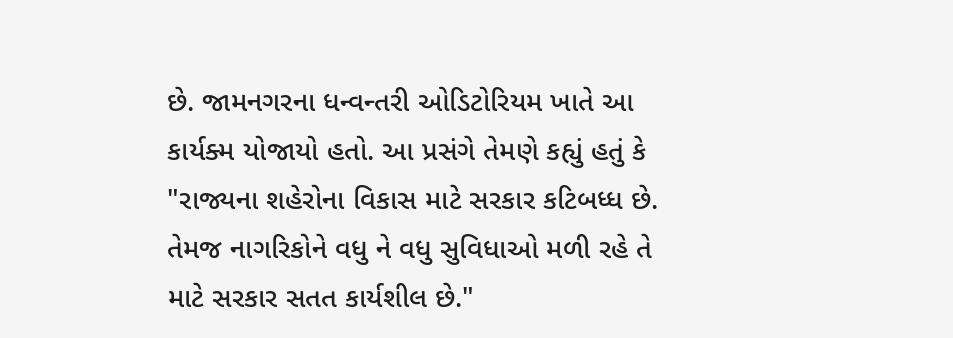છે. જામનગરના ધન્વન્તરી ઓડિટોરિયમ ખાતે આ કાર્યક્મ યોજાયો હતો. આ પ્રસંગે તેમણે કહ્યું હતું કે "રાજ્યના શહેરોના વિકાસ માટે સરકાર કટિબધ્ધ છે. તેમજ નાગરિકોને વધુ ને વધુ સુવિધાઓ મળી રહે તે માટે સરકાર સતત કાર્યશીલ છે."